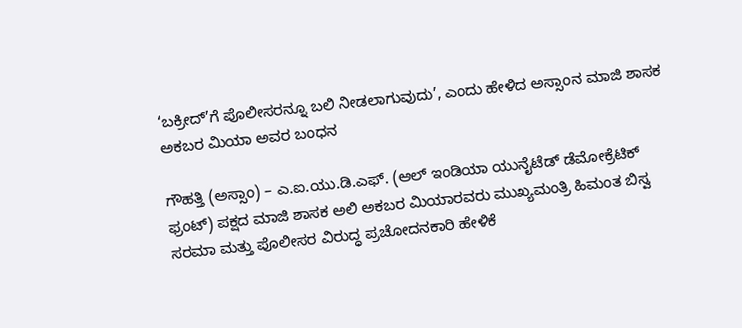‘ಬಕ್ರೀದ್’ಗೆ ಪೊಲೀಸರನ್ನೂ ಬಲಿ ನೀಡಲಾಗುವುದು’, ಎಂದು ಹೇಳಿದ ಅಸ್ಸಾಂನ ಮಾಜಿ ಶಾಸಕ ಅಕಬರ ಮಿಯಾ ಅವರ ಬಂಧನ

ಗೌಹತ್ತಿ (ಅಸ್ಸಾಂ) – ಎ.ಐ.ಯು.ಡಿ.ಎಫ್. (ಆಲ್ ಇಂಡಿಯಾ ಯುನೈಟೆಡ್ ಡೆಮೋಕ್ರೆಟಿಕ್ ಫ್ರಂಟ್) ಪಕ್ಷದ ಮಾಜಿ ಶಾಸಕ ಅಲಿ ಅಕಬರ ಮಿಯಾರವರು ಮುಖ್ಯಮಂತ್ರಿ ಹಿಮಂತ ಬಿಸ್ವ ಸರಮಾ ಮತ್ತು ಪೊಲೀಸರ ವಿರುದ್ಧ ಪ್ರಚೋದನಕಾರಿ ಹೇಳಿಕೆ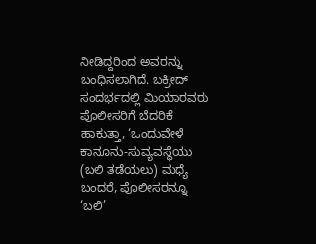ನೀಡಿದ್ದರಿಂದ ಅವರನ್ನು ಬಂಧಿಸಲಾಗಿದೆ. ಬಕ್ರೀದ್ ಸಂದರ್ಭದಲ್ಲಿ ಮಿಯಾರವರು ಪೊಲೀಸರಿಗೆ ಬೆದರಿಕೆ ಹಾಕುತ್ತಾ, ‘ಒಂದುವೇಳೆ ಕಾನೂನು-ಸುವ್ಯವಸ್ಥೆಯು (ಬಲಿ ತಡೆಯಲು) ಮಧ್ಯೆ ಬಂದರೆ, ಪೊಲೀಸರನ್ನೂ ‘ಬಲಿ’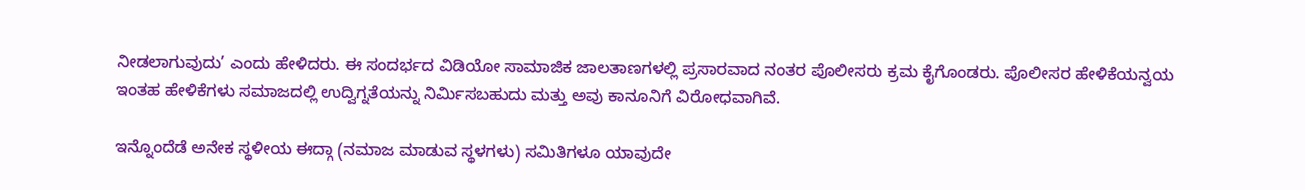ನೀಡಲಾಗುವುದು’ ಎಂದು ಹೇಳಿದರು. ಈ ಸಂದರ್ಭದ ವಿಡಿಯೋ ಸಾಮಾಜಿಕ ಜಾಲತಾಣಗಳಲ್ಲಿ ಪ್ರಸಾರವಾದ ನಂತರ ಪೊಲೀಸರು ಕ್ರಮ ಕೈಗೊಂಡರು. ಪೊಲೀಸರ ಹೇಳಿಕೆಯನ್ವಯ ಇಂತಹ ಹೇಳಿಕೆಗಳು ಸಮಾಜದಲ್ಲಿ ಉದ್ವಿಗ್ನತೆಯನ್ನು ನಿರ್ಮಿಸಬಹುದು ಮತ್ತು ಅವು ಕಾನೂನಿಗೆ ವಿರೋಧವಾಗಿವೆ.

ಇನ್ನೊಂದೆಡೆ ಅನೇಕ ಸ್ಥಳೀಯ ಈದ್ಗಾ (ನಮಾಜ ಮಾಡುವ ಸ್ಥಳಗಳು) ಸಮಿತಿಗಳೂ ಯಾವುದೇ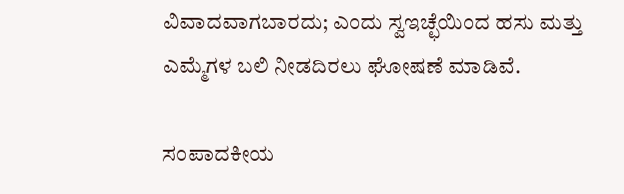ವಿವಾದವಾಗಬಾರದು; ಎಂದು ಸ್ವಇಚ್ಛೆಯಿಂದ ಹಸು ಮತ್ತು ಎಮ್ಮೆಗಳ ಬಲಿ ನೀಡದಿರಲು ಘೋಷಣೆ ಮಾಡಿವೆ.

ಸಂಪಾದಕೀಯ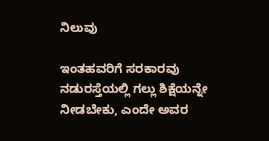ನಿಲುವು

ಇಂತಹವರಿಗೆ ಸರಕಾರವು ನಡುರಸ್ತೆಯಲ್ಲಿ ಗಲ್ಲು ಶಿಕ್ಷೆಯನ್ನೇ ನೀಡಬೇಕು, ಎಂದೇ ಅವರ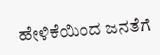ಹೇಳಿಕೆಯಿಂದ ಜನತೆಗೆ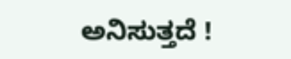ಅನಿಸುತ್ತದೆ !